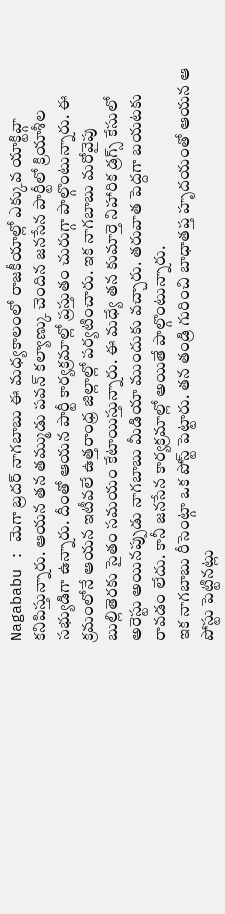Nagababu : మెగా బ్రదర్ నాగబాబు ఈ మధ్యకాలంలో రాజకీయాల్లో ఎక్కువ యాక్టివ్గా కనిపిస్తున్నారు. ఆయన తన తమ్ముడు పవన్ కల్యాణ్కు చెందిన జనసేన పార్టీలో క్రియాశీల సభ్యుడిగా ఉన్నారు. దీంతో ఆయన పార్టీ కార్యక్రమాల్లో ప్రస్తుతం చురుగ్గా పాల్గొంటున్నారు. ఈ క్రమంలోనే ఆయన ఇటీవలే ఉత్తరాంధ్ర జిల్లాల్లో పర్యటించారు. ఇక నాగబాబు మరోవైపు బుల్లితెరకు సైతం సమయం కేటాయిస్తున్నారు. ఈ మధ్యే తన కుమార్తె నిహారిక డ్రగ్స్ కేసులో అరెస్టు అయినప్పుడు నాగబాబు మీడియా ముందుకు వచ్చారు. తరువాత పెద్దగా బయటకు రావడం లేదు. కానీ జనసేన కార్యక్రమాల్లో అయితే పాల్గొంటున్నారు.
ఇక నాగబాబు రీసెంట్గా ఒక పోస్ట్ పెట్టారు. తన తండ్రి గురించి బాధాతప్త హృదయంతో ఆయన ఆ పోస్టు పెట్టినట్లు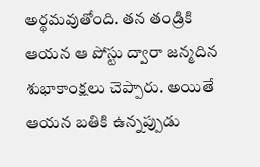అర్థమవుతోంది. తన తండ్రికి ఆయన ఆ పోస్టు ద్వారా జన్మదిన శుభాకాంక్షలు చెప్పారు. అయితే ఆయన బతికి ఉన్నప్పుడు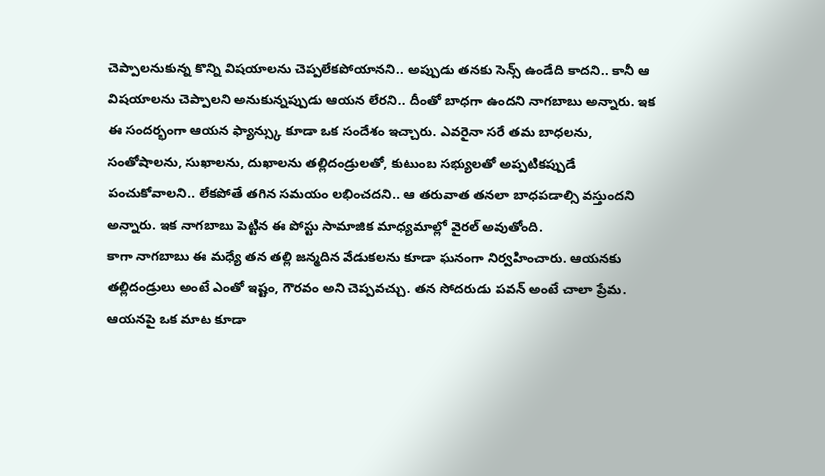చెప్పాలనుకున్న కొన్ని విషయాలను చెప్పలేకపోయానని.. అప్పుడు తనకు సెన్స్ ఉండేది కాదని.. కానీ ఆ విషయాలను చెప్పాలని అనుకున్నప్పుడు ఆయన లేరని.. దీంతో బాధగా ఉందని నాగబాబు అన్నారు. ఇక ఈ సందర్భంగా ఆయన ఫ్యాన్స్కు కూడా ఒక సందేశం ఇచ్చారు. ఎవరైనా సరే తమ బాధలను, సంతోషాలను, సుఖాలను, దుఖాలను తల్లిదండ్రులతో, కుటుంబ సభ్యులతో అప్పటికప్పుడే పంచుకోవాలని.. లేకపోతే తగిన సమయం లభించదని.. ఆ తరువాత తనలా బాధపడాల్సి వస్తుందని అన్నారు. ఇక నాగబాబు పెట్టిన ఈ పోస్టు సామాజిక మాధ్యమాల్లో వైరల్ అవుతోంది.
కాగా నాగబాబు ఈ మధ్యే తన తల్లి జన్మదిన వేడుకలను కూడా ఘనంగా నిర్వహించారు. ఆయనకు తల్లిదండ్రులు అంటే ఎంతో ఇష్టం, గౌరవం అని చెప్పవచ్చు. తన సోదరుడు పవన్ అంటే చాలా ప్రేమ. ఆయనపై ఒక మాట కూడా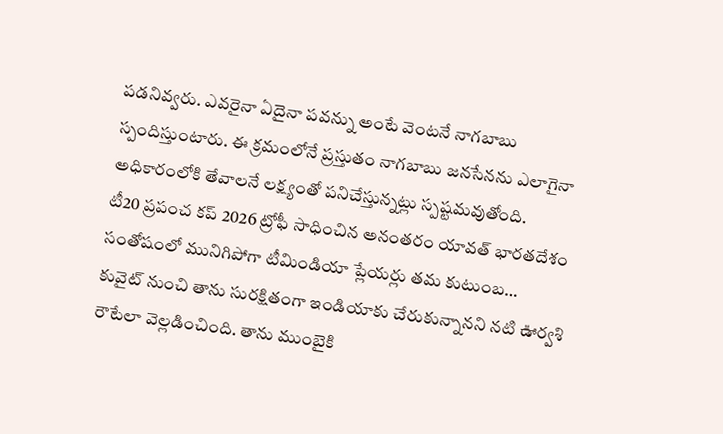పడనివ్వరు. ఎవరైనా ఏదైనా పవన్ను అంటే వెంటనే నాగబాబు స్పందిస్తుంటారు. ఈ క్రమంలోనే ప్రస్తుతం నాగబాబు జనసేనను ఎలాగైనా అధికారంలోకి తేవాలనే లక్ష్యంతో పనిచేస్తున్నట్లు స్పష్టమవుతోంది.
టీ20 ప్రపంచ కప్ 2026 ట్రోఫీ సాధించిన అనంతరం యావత్ భారతదేశం సంతోషంలో మునిగిపోగా టీమిండియా ప్లేయర్లు తమ కుటుంబ…
కువైట్ నుంచి తాను సురక్షితంగా ఇండియాకు చేరుకున్నానని నటి ఊర్వశి రౌటేలా వెల్లడించింది. తాను ముంబైకి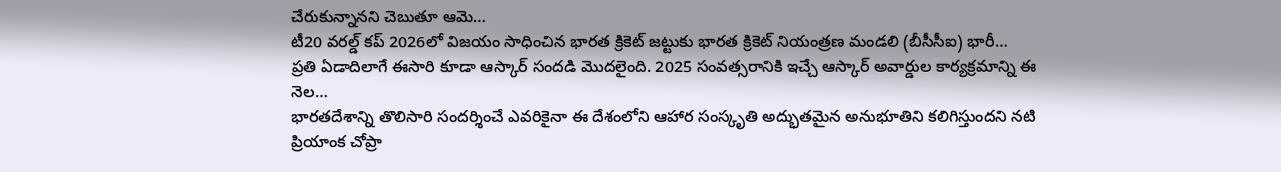చేరుకున్నానని చెబుతూ ఆమె…
టీ20 వరల్డ్ కప్ 2026లో విజయం సాధించిన భారత క్రికెట్ జట్టుకు భారత క్రికెట్ నియంత్రణ మండలి (బీసీసీఐ) భారీ…
ప్రతి ఏడాదిలాగే ఈసారి కూడా ఆస్కార్ సందడి మొదలైంది. 2025 సంవత్సరానికి ఇచ్చే ఆస్కార్ అవార్డుల కార్యక్రమాన్ని ఈ నెల…
భారతదేశాన్ని తొలిసారి సందర్శించే ఎవరికైనా ఈ దేశంలోని ఆహార సంస్కృతి అద్భుతమైన అనుభూతిని కలిగిస్తుందని నటి ప్రియాంక చోప్రా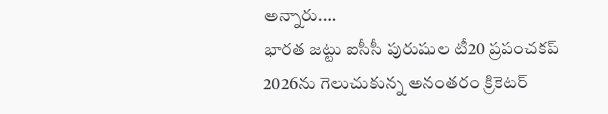అన్నారు.…
భారత జట్టు ఐసీసీ పురుషుల టీ20 ప్రపంచకప్ 2026ను గెలుచుకున్న అనంతరం క్రికెటర్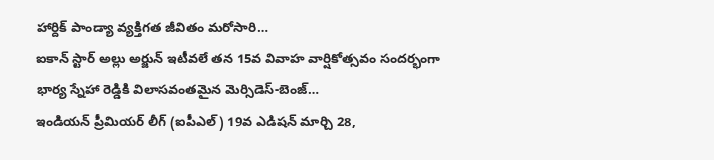హార్దిక్ పాండ్యా వ్యక్తిగత జీవితం మరోసారి…
ఐకాన్ స్టార్ అల్లు అర్జున్ ఇటీవలే తన 15వ వివాహ వార్షికోత్సవం సందర్భంగా భార్య స్నేహా రెడ్డికి విలాసవంతమైన మెర్సిడెస్-బెంజ్…
ఇండియన్ ప్రీమియర్ లీగ్ (ఐపీఎల్) 19వ ఎడిషన్ మార్చి 28,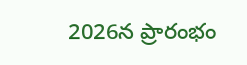2026న ప్రారంభం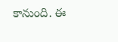కానుంది. ఈ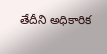తేదీని అధికారిక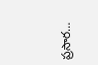ప్రసార…